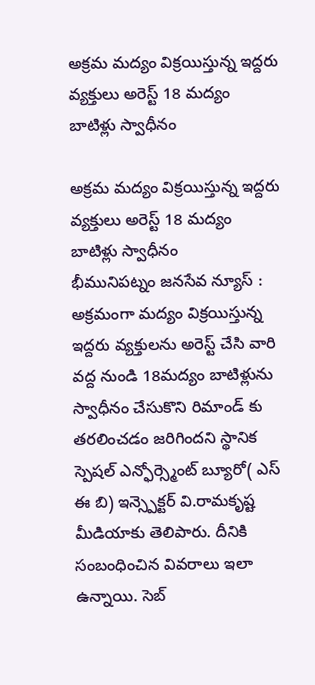అక్రమ మద్యం విక్రయిస్తున్న ఇద్దరు వ్యక్తులు అరెస్ట్ 18 మద్యం బాటిళ్లు స్వాధీనం

అక్రమ మద్యం విక్రయిస్తున్న ఇద్దరు వ్యక్తులు అరెస్ట్ 18 మద్యం బాటిళ్లు స్వాధీనం
భీమునిపట్నం జనసేవ న్యూస్ :
అక్రమంగా మద్యం విక్రయిస్తున్న ఇద్దరు వ్యక్తులను అరెస్ట్ చేసి వారి వద్ద నుండి 18మద్యం బాటిళ్లును స్వాధీనం చేసుకొని రిమాండ్ కు తరలించడం జరిగిందని స్థానిక స్పెషల్ ఎన్ఫోర్స్మెంట్ బ్యూరో( ఎస్ ఈ బి) ఇన్స్పెక్టర్ వి.రామకృష్ట మీడియాకు తెలిపారు. దీనికి సంబంధించిన వివరాలు ఇలా ఉన్నాయి. సెబ్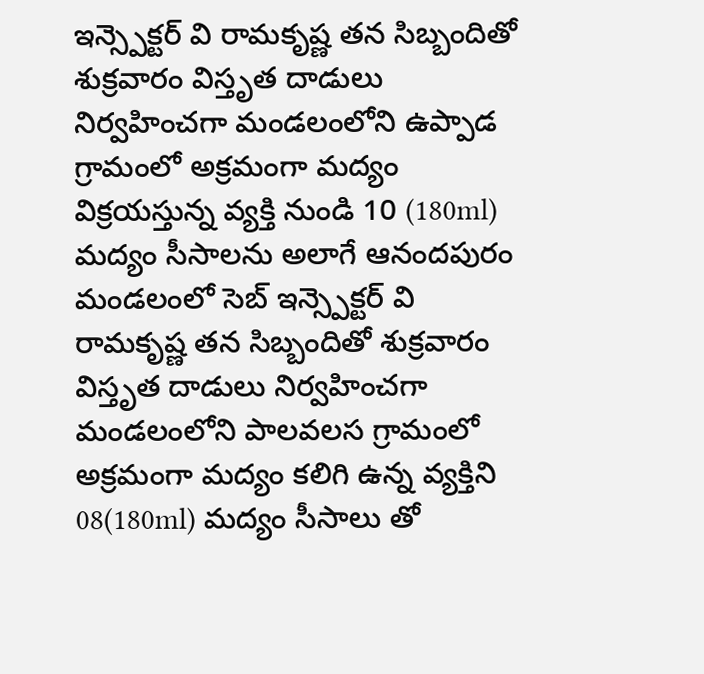ఇన్స్పెక్టర్ వి రామకృష్ణ తన సిబ్బందితో శుక్రవారం విస్తృత దాడులు నిర్వహించగా మండలంలోని ఉప్పాడ గ్రామంలో అక్రమంగా మద్యం విక్రయస్తున్న వ్యక్తి నుండి 10 (180ml) మద్యం సీసాలను అలాగే ఆనందపురం మండలంలో సెబ్ ఇన్స్పెక్టర్ వి రామకృష్ణ తన సిబ్బందితో శుక్రవారం విస్తృత దాడులు నిర్వహించగా మండలంలోని పాలవలస గ్రామంలో అక్రమంగా మద్యం కలిగి ఉన్న వ్యక్తిని 08(180ml) మద్యం సీసాలు తో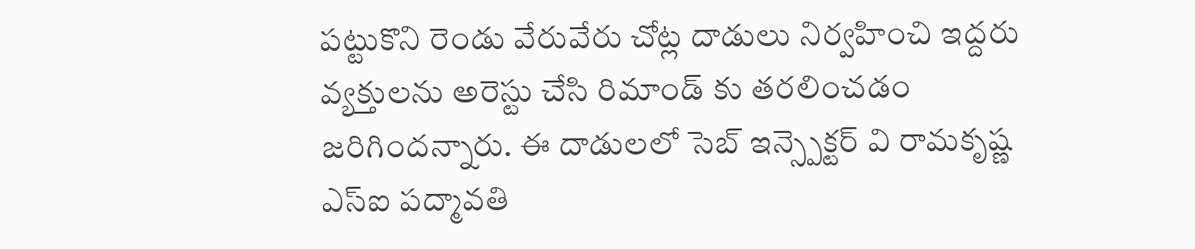పట్టుకొని రెండు వేరువేరు చోట్ల దాడులు నిర్వహించి ఇద్దరు వ్యక్తులను అరెస్టు చేసి రిమాండ్ కు తరలించడం జరిగిందన్నారు. ఈ దాడులలో సెబ్ ఇన్స్పెక్టర్ వి రామకృష్ణ ఎస్ఐ పద్మావతి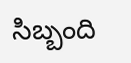సిబ్బంది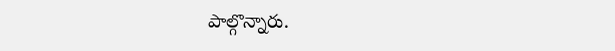పాల్గొన్నారు.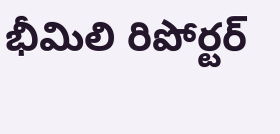భీమిలి రిపోర్టర్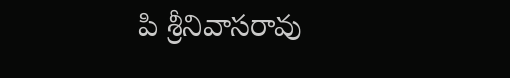పి శ్రీనివాసరావు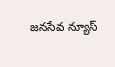జనసేవ న్యూస్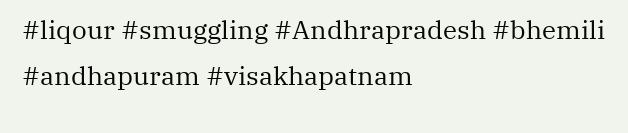#liqour #smuggling #Andhrapradesh #bhemili #andhapuram #visakhapatnam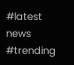#latest news #trending